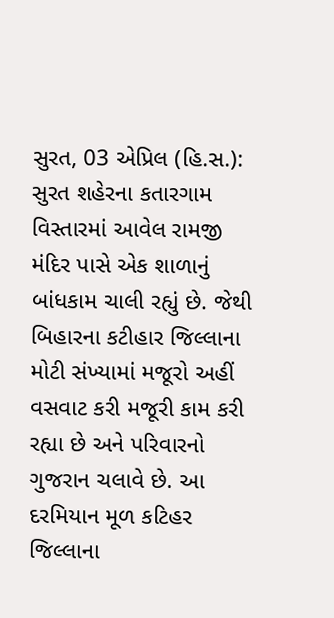સુરત, 03 એપ્રિલ (હિ.સ.): સુરત શહેરના કતારગામ વિસ્તારમાં આવેલ રામજી મંદિર પાસે એક શાળાનું બાંધકામ ચાલી રહ્યું છે. જેથી બિહારના કટીહાર જિલ્લાના મોટી સંખ્યામાં મજૂરો અહીં વસવાટ કરી મજૂરી કામ કરી રહ્યા છે અને પરિવારનો ગુજરાન ચલાવે છે. આ દરમિયાન મૂળ કટિહર જિલ્લાના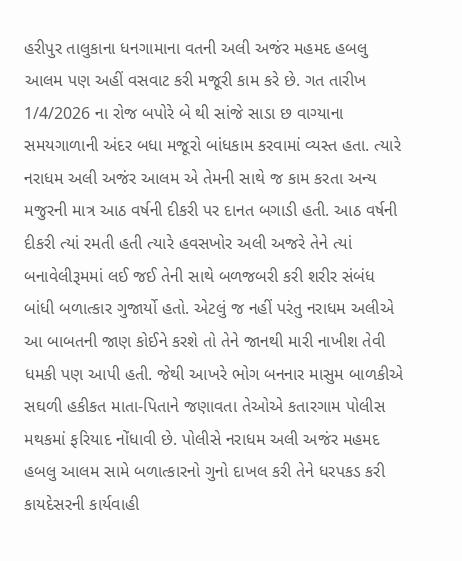હરીપુર તાલુકાના ધનગામાના વતની અલી અજંર મહમદ હબલુ આલમ પણ અહીં વસવાટ કરી મજૂરી કામ કરે છે. ગત તારીખ 1/4/2026 ના રોજ બપોરે બે થી સાંજે સાડા છ વાગ્યાના સમયગાળાની અંદર બધા મજૂરો બાંધકામ કરવામાં વ્યસ્ત હતા. ત્યારે નરાધમ અલી અજંર આલમ એ તેમની સાથે જ કામ કરતા અન્ય મજુરની માત્ર આઠ વર્ષની દીકરી પર દાનત બગાડી હતી. આઠ વર્ષની દીકરી ત્યાં રમતી હતી ત્યારે હવસખોર અલી અજરે તેને ત્યાં બનાવેલીરૂમમાં લઈ જઈ તેની સાથે બળજબરી કરી શરીર સંબંધ બાંધી બળાત્કાર ગુજાર્યો હતો. એટલું જ નહીં પરંતુ નરાધમ અલીએ આ બાબતની જાણ કોઈને કરશે તો તેને જાનથી મારી નાખીશ તેવી ધમકી પણ આપી હતી. જેથી આખરે ભોગ બનનાર માસુમ બાળકીએ સઘળી હકીકત માતા-પિતાને જણાવતા તેઓએ કતારગામ પોલીસ મથકમાં ફરિયાદ નોંધાવી છે. પોલીસે નરાધમ અલી અજંર મહમદ હબલુ આલમ સામે બળાત્કારનો ગુનો દાખલ કરી તેને ધરપકડ કરી કાયદેસરની કાર્યવાહી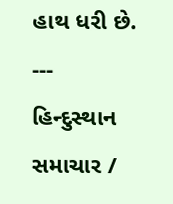હાથ ધરી છે.
---
હિન્દુસ્થાન સમાચાર /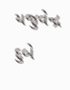યજુવેન્દ્ર દુબે